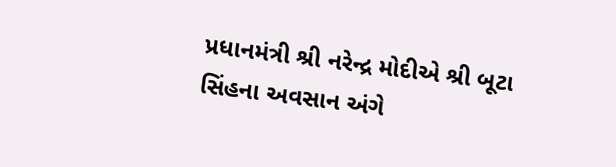પ્રધાનમંત્રી શ્રી નરેન્દ્ર મોદીએ શ્રી બૂટા સિંહના અવસાન અંગે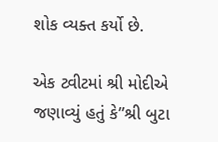શોક વ્યક્ત કર્યો છે.

એક ટ્વીટમાં શ્રી મોદીએ જણાવ્યું હતું કે”શ્રી બુટા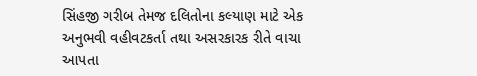સિંહજી ગરીબ તેમજ દલિતોના કલ્યાણ માટે એક અનુભવી વહીવટકર્તા તથા અસરકારક રીતે વાચા આપતા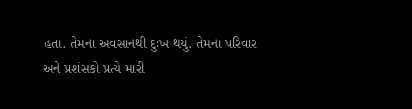હતા. તેમના અવસાનથી દુઃખ થયું. તેમના પરિવાર અને પ્રશંસકો પ્રત્યે મારી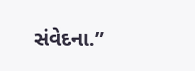સંવેદના.”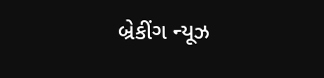બ્રેકીંગ ન્યૂઝ